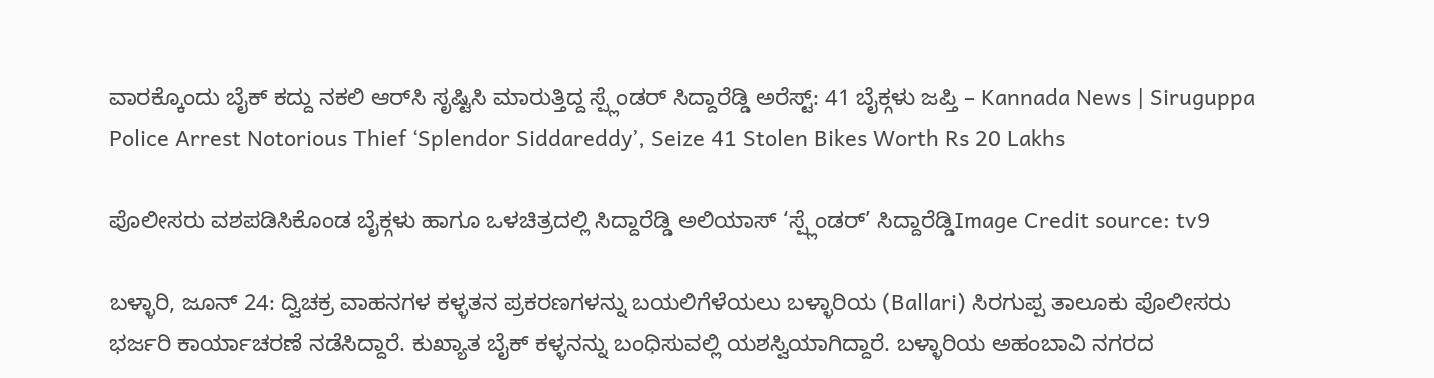ವಾರಕ್ಕೊಂದು ಬೈಕ್ ಕದ್ದು ನಕಲಿ ಆರ್‌ಸಿ ಸೃಷ್ಟಿಸಿ ಮಾರುತ್ತಿದ್ದ ಸ್ಪ್ಲೆಂಡರ್ ಸಿದ್ದಾರೆಡ್ಡಿ ಅರೆಸ್ಟ್: 41 ಬೈಕ್ಗಳು ಜಪ್ತಿ – Kannada News | Siruguppa Police Arrest Notorious Thief ‘Splendor Siddareddy’, Seize 41 Stolen Bikes Worth Rs 20 Lakhs

ಪೊಲೀಸರು ವಶಪಡಿಸಿಕೊಂಡ ಬೈಕ್ಗಳು ಹಾಗೂ ಒಳಚಿತ್ರದಲ್ಲಿ ಸಿದ್ದಾರೆಡ್ಡಿ ಅಲಿಯಾಸ್ ‘ಸ್ಪ್ಲೆಂಡರ್’ ಸಿದ್ದಾರೆಡ್ಡಿImage Credit source: tv9

ಬಳ್ಳಾರಿ, ಜೂನ್ 24: ದ್ವಿಚಕ್ರ ವಾಹನಗಳ ಕಳ್ಳತನ ಪ್ರಕರಣಗಳನ್ನು ಬಯಲಿಗೆಳೆಯಲು ಬಳ್ಳಾರಿಯ (Ballari) ಸಿರಗುಪ್ಪ ತಾಲೂಕು ಪೊಲೀಸರು ಭರ್ಜರಿ ಕಾರ್ಯಾಚರಣೆ ನಡೆಸಿದ್ದಾರೆ. ಕುಖ್ಯಾತ ಬೈಕ್ ಕಳ್ಳನನ್ನು ಬಂಧಿಸುವಲ್ಲಿ ಯಶಸ್ವಿಯಾಗಿದ್ದಾರೆ. ಬಳ್ಳಾರಿಯ ಅಹಂಬಾವಿ ನಗರದ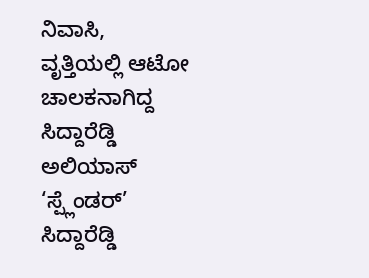ನಿವಾಸಿ, ವೃತ್ತಿಯಲ್ಲಿ ಆಟೋ ಚಾಲಕನಾಗಿದ್ದ ಸಿದ್ದಾರೆಡ್ಡಿ ಅಲಿಯಾಸ್ ‘ಸ್ಪ್ಲೆಂಡರ್’ ಸಿದ್ದಾರೆಡ್ಡಿ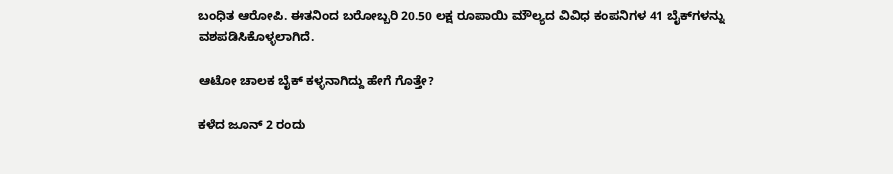ಬಂಧಿತ ಆರೋಪಿ. ಈತನಿಂದ ಬರೋಬ್ಬರಿ 20.50 ಲಕ್ಷ ರೂಪಾಯಿ ಮೌಲ್ಯದ ವಿವಿಧ ಕಂಪನಿಗಳ 41 ಬೈಕ್‌ಗಳನ್ನು ವಶಪಡಿಸಿಕೊಳ್ಳಲಾಗಿದೆ.

ಆಟೋ ಚಾಲಕ ಬೈಕ್ ಕಳ್ಳನಾಗಿದ್ದು ಹೇಗೆ ಗೊತ್ತೇ?

ಕಳೆದ ಜೂನ್ 2 ರಂದು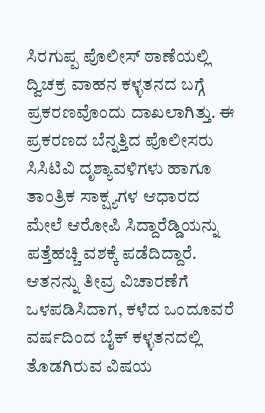ಸಿರಗುಪ್ಪ ಪೊಲೀಸ್ ಠಾಣೆಯಲ್ಲಿ ದ್ವಿಚಕ್ರ ವಾಹನ ಕಳ್ಳತನದ ಬಗ್ಗೆ ಪ್ರಕರಣವೊಂದು ದಾಖಲಾಗಿತ್ತು. ಈ ಪ್ರಕರಣದ ಬೆನ್ನತ್ತಿದ ಪೊಲೀಸರು ಸಿಸಿಟಿವಿ ದೃಶ್ಯಾವಳಿಗಳು ಹಾಗೂ ತಾಂತ್ರಿಕ ಸಾಕ್ಷ್ಯಗಳ ಆಧಾರದ ಮೇಲೆ ಆರೋಪಿ ಸಿದ್ದಾರೆಡ್ಡಿಯನ್ನು ಪತ್ತೆಹಚ್ಚಿ ವಶಕ್ಕೆ ಪಡೆದಿದ್ದಾರೆ. ಆತನನ್ನು ತೀವ್ರ ವಿಚಾರಣೆಗೆ ಒಳಪಡಿಸಿದಾಗ, ಕಳೆದ ಒಂದೂವರೆ ವರ್ಷದಿಂದ ಬೈಕ್ ಕಳ್ಳತನದಲ್ಲಿ ತೊಡಗಿರುವ ವಿಷಯ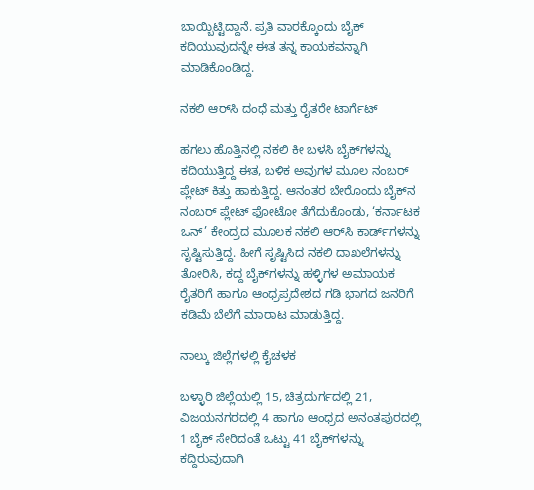ಬಾಯ್ಬಿಟ್ಟಿದ್ದಾನೆ. ಪ್ರತಿ ವಾರಕ್ಕೊಂದು ಬೈಕ್ ಕದಿಯುವುದನ್ನೇ ಈತ ತನ್ನ ಕಾಯಕವನ್ನಾಗಿ ಮಾಡಿಕೊಂಡಿದ್ದ.

ನಕಲಿ ಆರ್‌ಸಿ ದಂಧೆ ಮತ್ತು ರೈತರೇ ಟಾರ್ಗೆಟ್

ಹಗಲು ಹೊತ್ತಿನಲ್ಲಿ ನಕಲಿ ಕೀ ಬಳಸಿ ಬೈಕ್‌ಗಳನ್ನು ಕದಿಯುತ್ತಿದ್ದ ಈತ, ಬಳಿಕ ಅವುಗಳ ಮೂಲ ನಂಬರ್ ಪ್ಲೇಟ್ ಕಿತ್ತು ಹಾಕುತ್ತಿದ್ದ. ಆನಂತರ ಬೇರೊಂದು ಬೈಕ್‌ನ ನಂಬರ್ ಪ್ಲೇಟ್ ಫೋಟೋ ತೆಗೆದುಕೊಂಡು, ‘ಕರ್ನಾಟಕ ಒನ್’ ಕೇಂದ್ರದ ಮೂಲಕ ನಕಲಿ ಆರ್‌ಸಿ ಕಾರ್ಡ್‌ಗಳನ್ನು ಸೃಷ್ಟಿಸುತ್ತಿದ್ದ. ಹೀಗೆ ಸೃಷ್ಟಿಸಿದ ನಕಲಿ ದಾಖಲೆಗಳನ್ನು ತೋರಿಸಿ, ಕದ್ದ ಬೈಕ್‌ಗಳನ್ನು ಹಳ್ಳಿಗಳ ಅಮಾಯಕ ರೈತರಿಗೆ ಹಾಗೂ ಆಂಧ್ರಪ್ರದೇಶದ ಗಡಿ ಭಾಗದ ಜನರಿಗೆ ಕಡಿಮೆ ಬೆಲೆಗೆ ಮಾರಾಟ ಮಾಡುತ್ತಿದ್ದ.

ನಾಲ್ಕು ಜಿಲ್ಲೆಗಳಲ್ಲಿ ಕೈಚಳಕ

ಬಳ್ಳಾರಿ ಜಿಲ್ಲೆಯಲ್ಲಿ 15, ಚಿತ್ರದುರ್ಗದಲ್ಲಿ 21, ವಿಜಯನಗರದಲ್ಲಿ 4 ಹಾಗೂ ಆಂಧ್ರದ ಅನಂತಪುರದಲ್ಲಿ 1 ಬೈಕ್ ಸೇರಿದಂತೆ ಒಟ್ಟು 41 ಬೈಕ್‌ಗಳನ್ನು ಕದ್ದಿರುವುದಾಗಿ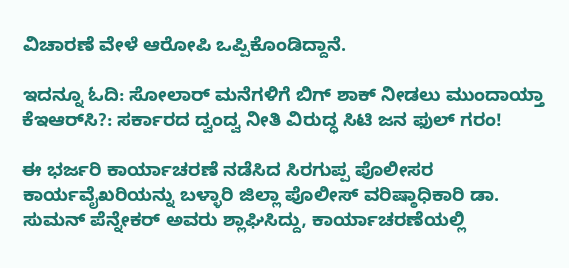ವಿಚಾರಣೆ ವೇಳೆ ಆರೋಪಿ ಒಪ್ಪಿಕೊಂಡಿದ್ದಾನೆ.

ಇದನ್ನೂ ಓದಿ: ಸೋಲಾರ್ ಮನೆಗಳಿಗೆ ಬಿಗ್ ಶಾಕ್ ನೀಡಲು ಮುಂದಾಯ್ತಾ ಕೆಇಆರ್‌ಸಿ?: ಸರ್ಕಾರದ ದ್ವಂದ್ವ ನೀತಿ ವಿರುದ್ಧ ಸಿಟಿ ಜನ ಫುಲ್ ಗರಂ!

ಈ ಭರ್ಜರಿ ಕಾರ್ಯಾಚರಣೆ ನಡೆಸಿದ ಸಿರಗುಪ್ಪ ಪೊಲೀಸರ ಕಾರ್ಯವೈಖರಿಯನ್ನು ಬಳ್ಳಾರಿ ಜಿಲ್ಲಾ ಪೊಲೀಸ್ ವರಿಷ್ಠಾಧಿಕಾರಿ ಡಾ. ಸುಮನ್ ಪೆನ್ನೇಕರ್ ಅವರು ಶ್ಲಾಘಿಸಿದ್ದು, ಕಾರ್ಯಾಚರಣೆಯಲ್ಲಿ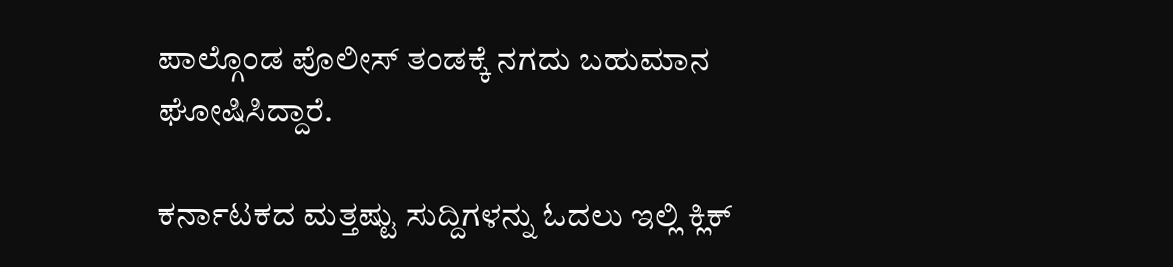ಪಾಲ್ಗೊಂಡ ಪೊಲೀಸ್ ತಂಡಕ್ಕೆ ನಗದು ಬಹುಮಾನ ಘೋಷಿಸಿದ್ದಾರೆ.

ಕರ್ನಾಟಕದ ಮತ್ತಷ್ಟು ಸುದ್ದಿಗಳನ್ನು ಓದಲು ಇಲ್ಲಿ ಕ್ಲಿಕ್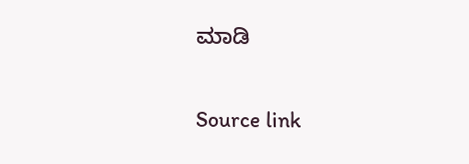ಮಾಡಿ

Source link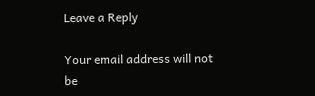Leave a Reply

Your email address will not be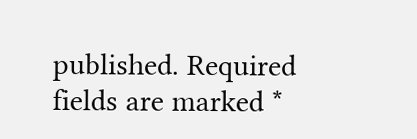published. Required fields are marked *